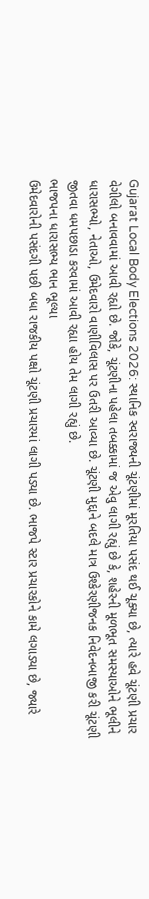Gujarat Local Body Elections 2026: સ્થાનિક સ્વરાજ્યની ચૂંટણીમાં મૂરતિયા પસંદ થઈ ચૂક્યા છે, ત્યારે હવે ચૂંટણી પ્રચાર વેગીલો બનાવવામાં આવી રહ્યો છે. જોકે, ચૂંટણીના પહેલા તબક્કામાં જ એવુ લાગી રહ્યું છે કે, શહેરની મૂળભૂત સમસ્યાઓને ભૂલીને ધારાસભ્યો, નેતાઓ, ઉમેદવારો વાણીવિલાસ પર ઉતરી આવ્યા છે. ચૂંટણી મુદ્દાને બદલે માત્ર ઉશ્કેરણીજનક નિવેદનબાજી કરી ચૂંટણી જીતવા ધમપછાડા કરવામાં આવી રહ્યા હોય તેમ લાગી રહ્યું છે.
ભાજપના ધારાસભ્ય ભાન ભૂલ્યા
ઉમેદવારોની પસંદગી પછી બધા રાજકીય પક્ષો ચૂંટણી પ્રચારમાં લાગી પડ્યા છે. ભાજપે સ્ટાર પ્રચારકોને કામે લગાડ્યા છે, જ્યારે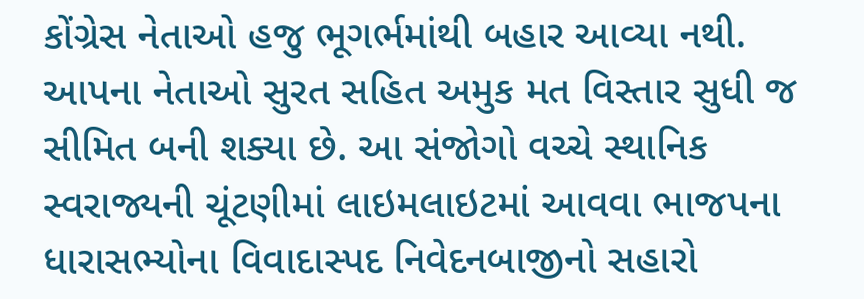કોંગ્રેસ નેતાઓ હજુ ભૂગર્ભમાંથી બહાર આવ્યા નથી. આપના નેતાઓ સુરત સહિત અમુક મત વિસ્તાર સુધી જ સીમિત બની શક્યા છે. આ સંજોગો વચ્ચે સ્થાનિક સ્વરાજ્યની ચૂંટણીમાં લાઇમલાઇટમાં આવવા ભાજપના ધારાસભ્યોના વિવાદાસ્પદ નિવેદનબાજીનો સહારો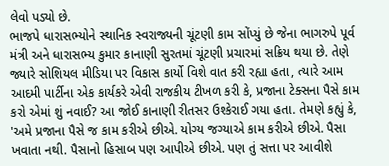લેવો પડ્યો છે.
ભાજપે ધારાસભ્યોને સ્થાનિક સ્વરાજ્યની ચૂંટણી કામ સોંપ્યું છે જેના ભાગરુપે પૂર્વ મંત્રી અને ધારાસભ્ય કુમાર કાનાણી સુરતમાં ચૂંટણી પ્રચારમાં સક્રિય થયા છે. તેણે જ્યારે સોશિયલ મીડિયા પર વિકાસ કાર્યો વિશે વાત કરી રહ્યા હતા, ત્યારે આમ આદમી પાર્ટીના એક કાર્યકરે એવી રાજકીય ટીખળ કરી કે, પ્રજાના ટેક્સના પૈસે કામ કરો એમાં શું નવાઈ? આ જોઈ કાનાણી રીતસર ઉશ્કેરાઈ ગયા હતા. તેમણે કહ્યું કે, 'અમે પ્રજાના પૈસે જ કામ કરીએ છીએ. યોગ્ય જગ્યાએ કામ કરીએ છીએ. પૈસા ખવાતા નથી. પૈસાનો હિસાબ પણ આપીએ છીએ. પણ તું સત્તા પર આવીશે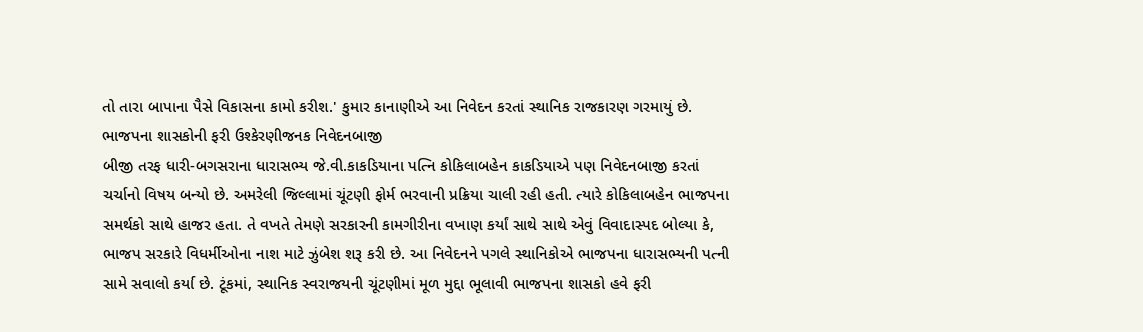તો તારા બાપાના પૈસે વિકાસના કામો કરીશ.' કુમાર કાનાણીએ આ નિવેદન કરતાં સ્થાનિક રાજકારણ ગરમાયું છે.
ભાજપના શાસકોની ફરી ઉશ્કેરણીજનક નિવેદનબાજી
બીજી તરફ ધારી-બગસરાના ધારાસભ્ય જે.વી.કાકડિયાના પત્નિ કોકિલાબહેન કાકડિયાએ પણ નિવેદનબાજી કરતાં ચર્ચાનો વિષય બન્યો છે. અમરેલી જિલ્લામાં ચૂંટણી ફોર્મ ભરવાની પ્રક્રિયા ચાલી રહી હતી. ત્યારે કોકિલાબહેન ભાજપના સમર્થકો સાથે હાજર હતા. તે વખતે તેમણે સરકારની કામગીરીના વખાણ કર્યાં સાથે સાથે એવું વિવાદાસ્પદ બોલ્યા કે, ભાજપ સરકારે વિધર્મીઓના નાશ માટે ઝુંબેશ શરૂ કરી છે. આ નિવેદનને પગલે સ્થાનિકોએ ભાજપના ધારાસભ્યની પત્ની સામે સવાલો કર્યા છે. ટૂંકમાં, સ્થાનિક સ્વરાજયની ચૂંટણીમાં મૂળ મુદ્દા ભૂલાવી ભાજપના શાસકો હવે ફરી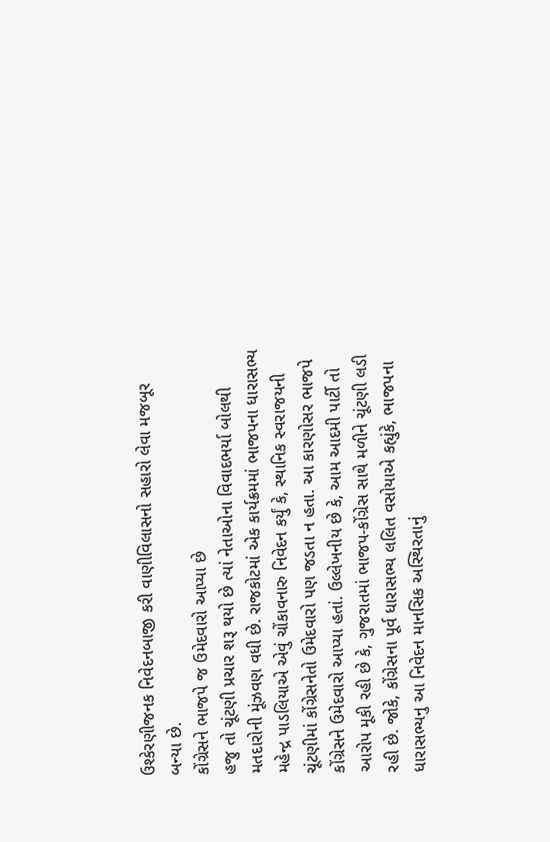ઉશ્કેરણીજનક નિવેદનબાજી કરી વાણીવિલાસનો સહારો લેવા મજબૂર બન્યા છે.
કોંગ્રેસને ભાજપે જ ઉમેદવારો આપ્યા છે
હજુ તો ચૂંટણી પ્રચાર શરૂ થયો છે ત્યાં નેતાઓના વિવાદભર્યા બોલથી મતદારોની મૂંઝવણ વધી છે. રાજકોટમાં એક કાર્યક્રમમાં ભાજપના ધારાસભ્ય મહેન્દ્ર પાડલિયાએ એવું ચોંકાવનારુ નિવેદન કર્યું કે, સ્થાનિક સ્વરાજયની ચૂંટણીમાં કોંગ્રેસનેતો ઉમેદવારો પણ જડતા ન હતા. આ કારણોસર ભાજપે કોંગ્રેસને ઉમેદવારો આપ્યા હતાં. ઉલ્લેખનીય છે કે, આમ આદમી પાર્ટી તો આરોપ મૂકી રહી છે કે, ગુજરાતમાં ભાજપ-કોંગ્રેસ સાથે મળીને ચૂંટણી લડી રહી છે. જોકે, કોંગ્રેસના પૂર્વ ધારાસભ્ય લલિત વસોયાએ કહ્યુંકે, ભાજપના ધારાસભ્યનુ આ નિવેદન માનસિક અસ્થિરતાનું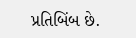પ્રતિબિંબ છે.